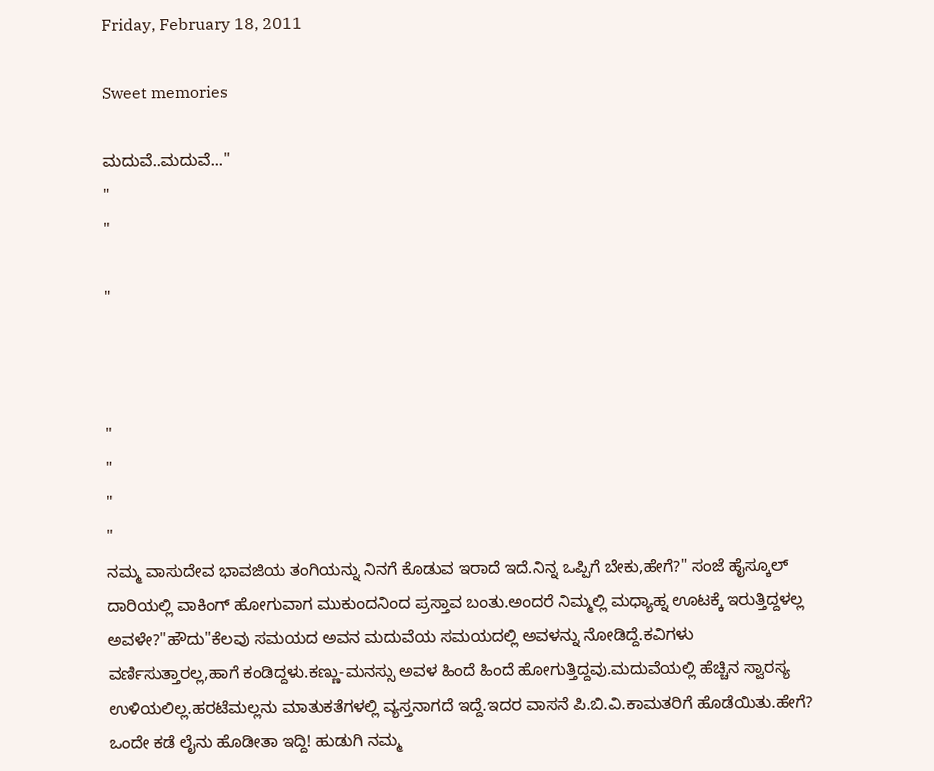Friday, February 18, 2011

Sweet memories

ಮದುವೆ..ಮದುವೆ..."
"
"

"



"
"
"
"
ನಮ್ಮ ವಾಸುದೇವ ಭಾವಜಿಯ ತಂಗಿಯನ್ನು ನಿನಗೆ ಕೊಡುವ ಇರಾದೆ ಇದೆ.ನಿನ್ನ ಒಪ್ಪಿಗೆ ಬೇಕು,ಹೇಗೆ?" ಸಂಜೆ ಹೈಸ್ಕೂಲ್ ದಾರಿಯಲ್ಲಿ ವಾಕಿಂಗ್ ಹೋಗುವಾಗ ಮುಕುಂದನಿಂದ ಪ್ರಸ್ತಾವ ಬಂತು.ಅಂದರೆ ನಿಮ್ಮಲ್ಲಿ ಮಧ್ಯಾಹ್ನ ಊಟಕ್ಕೆ ಇರುತ್ತಿದ್ದಳಲ್ಲ ಅವಳೇ?"ಹೌದು"ಕೆಲವು ಸಮಯದ ಅವನ ಮದುವೆಯ ಸಮಯದಲ್ಲಿ ಅವಳನ್ನು ನೋಡಿದ್ದೆ.ಕವಿಗಳು ವರ್ಣಿಸುತ್ತಾರಲ್ಲ,ಹಾಗೆ ಕಂಡಿದ್ದಳು.ಕಣ್ಣು-ಮನಸ್ಸು ಅವಳ ಹಿಂದೆ ಹಿಂದೆ ಹೋಗುತ್ತಿದ್ದವು.ಮದುವೆಯಲ್ಲಿ ಹೆಚ್ಚಿನ ಸ್ವಾರಸ್ಯ ಉಳಿಯಲಿಲ್ಲ.ಹರಟೆಮಲ್ಲನು ಮಾತುಕತೆಗಳಲ್ಲಿ ವ್ಯಸ್ತನಾಗದೆ ಇದ್ದೆ.ಇದರ ವಾಸನೆ ಪಿ.ಬಿ.ವಿ.ಕಾಮತರಿಗೆ ಹೊಡೆಯಿತು.ಹೇಗೆ? ಒಂದೇ ಕಡೆ ಲೈನು ಹೊಡೀತಾ ಇದ್ದಿ! ಹುಡುಗಿ ನಮ್ಮ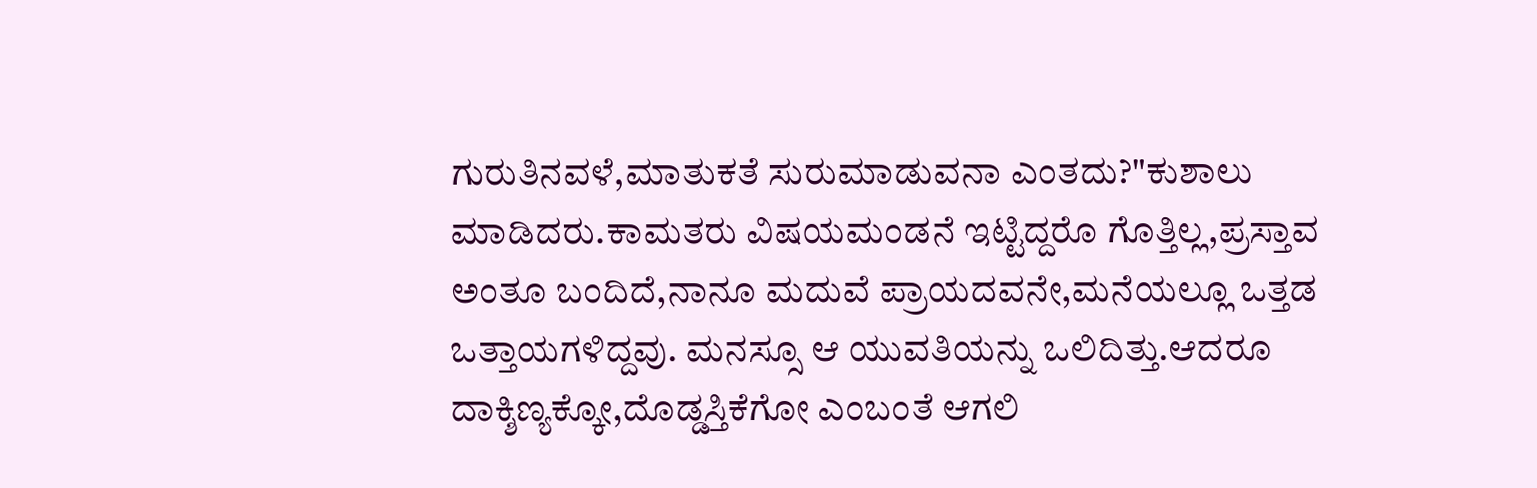ಗುರುತಿನವಳೆ,ಮಾತುಕತೆ ಸುರುಮಾಡುವನಾ ಎಂತದು?"ಕುಶಾಲು ಮಾಡಿದರು.ಕಾಮತರು ವಿಷಯಮಂಡನೆ ಇಟ್ಟಿದ್ದರೊ ಗೊತ್ತಿಲ್ಲ,ಪ್ರಸ್ತಾವ ಅಂತೂ ಬಂದಿದೆ,ನಾನೂ ಮದುವೆ ಪ್ರಾಯದವನೇ,ಮನೆಯಲ್ಲೂ ಒತ್ತಡ ಒತ್ತಾಯಗಳಿದ್ದವು. ಮನಸ್ಸೂ ಆ ಯುವತಿಯನ್ನು ಒಲಿದಿತ್ತು.ಆದರೂ ದಾಕ್ಶಿಣ್ಯಕ್ಕೋ,ದೊಡ್ಡಸ್ತಿಕೆಗೋ ಎಂಬಂತೆ ಆಗಲಿ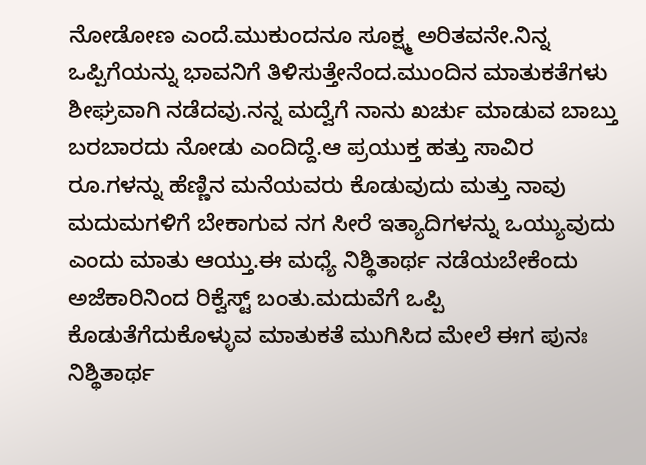ನೋಡೋಣ ಎಂದೆ.ಮುಕುಂದನೂ ಸೂಕ್ಷ್ಮ ಅರಿತವನೇ.ನಿನ್ನ ಒಪ್ಪಿಗೆಯನ್ನು ಭಾವನಿಗೆ ತಿಳಿಸುತ್ತೇನೆಂದ.ಮುಂದಿನ ಮಾತುಕತೆಗಳು ಶೀಘ್ರವಾಗಿ ನಡೆದವು.ನನ್ನ ಮದ್ವೆಗೆ ನಾನು ಖರ್ಚು ಮಾಡುವ ಬಾಬ್ತು ಬರಬಾರದು ನೋಡು ಎಂದಿದ್ದೆ.ಆ ಪ್ರಯುಕ್ತ ಹತ್ತು ಸಾವಿರ ರೂ.ಗಳನ್ನು ಹೆಣ್ಣಿನ ಮನೆಯವರು ಕೊಡುವುದು ಮತ್ತು ನಾವು ಮದುಮಗಳಿಗೆ ಬೇಕಾಗುವ ನಗ ಸೀರೆ ಇತ್ಯಾದಿಗಳನ್ನು ಒಯ್ಯುವುದು ಎಂದು ಮಾತು ಆಯ್ತು.ಈ ಮಧ್ಯೆ ನಿಶ್ಥಿತಾರ್ಥ ನಡೆಯಬೇಕೆಂದು ಅಜೆಕಾರಿನಿಂದ ರಿಕ್ವೆಸ್ಟ್ ಬಂತು.ಮದುವೆಗೆ ಒಪ್ಪಿ ಕೊಡುತೆಗೆದುಕೊಳ್ಳುವ ಮಾತುಕತೆ ಮುಗಿಸಿದ ಮೇಲೆ ಈಗ ಪುನಃ ನಿಶ್ಥಿತಾರ್ಥ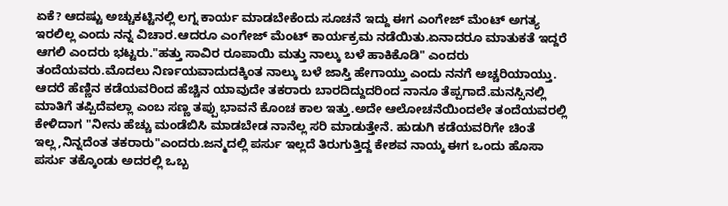ಏಕೆ? ಆದಷ್ಟು ಅಚ್ಚುಕಟ್ಟಿನಲ್ಲಿ ಲಗ್ನ ಕಾರ್ಯ ಮಾಡಬೇಕೆಂದು ಸೂಚನೆ ಇದ್ದು ಈಗ ಎಂಗೇಜ್ ಮೆಂಟ್ ಅಗತ್ಯ ಇರಲಿಲ್ಲ ಎಂದು ನನ್ನ ವಿಚಾರ.ಆದರೂ ಎಂಗೇಜ್ ಮೆಂಟ್ ಕಾರ್ಯಕ್ರಮ ನಡೆಯಿತು.ಏನಾದರೂ ಮಾತುಕತೆ ಇದ್ದರೆ ಆಗಲಿ ಎಂದರು ಭಟ್ಟರು."ಹತ್ತು ಸಾವಿರ ರೂಪಾಯಿ ಮತ್ತು ನಾಲ್ಕು ಬಳೆ ಹಾಕಿಕೊಡಿ" ಎಂದರು ತಂದೆಯವರು.ಮೊದಲು ನಿರ್ಣಯವಾದುದಕ್ಕಿಂತ ನಾಲ್ಕು ಬಳೆ ಜಾಸ್ತಿ ಹೇಗಾಯ್ತು ಎಂದು ನನಗೆ ಅಚ್ಚರಿಯಾಯ್ತು. ಆದರೆ ಹೆಣ್ಣಿನ ಕಡೆಯವರಿಂದ ಹೆಚ್ಚಿನ ಯಾವುದೇ ತಕರಾರು ಬಾರದಿದ್ದುದರಿಂದ ನಾನೂ ತೆಪ್ಪಗಾದೆ.ಮನಸ್ಸಿನಲ್ಲಿ ಮಾತಿಗೆ ತಪ್ಪಿದೆವಲ್ಲಾ ಎಂಬ ಸಣ್ಣ ತಪ್ಪು ಭಾವನೆ ಕೊಂಚ ಕಾಲ ಇತ್ತು.ಅದೇ ಆಲೋಚನೆಯಿಂದಲೇ ತಂದೆಯವರಲ್ಲಿ ಕೇಳಿದಾಗ "ನೀನು ಹೆಚ್ಚು ಮಂಡೆಬಿಸಿ ಮಾಡಬೇಡ ನಾನೆಲ್ಲ ಸರಿ ಮಾಡುತ್ತೇನೆ. ಹುಡುಗಿ ಕಡೆಯವರಿಗೇ ಚಿಂತೆ ಇಲ್ಲ,ನಿನ್ನದೆಂತ ತಕರಾರು"ಎಂದರು.ಜನ್ಮದಲ್ಲಿ ಪರ್ಸು ಇಲ್ಲದೆ ತಿರುಗುತ್ತಿದ್ದ ಕೇಶವ ನಾಯ್ಕ ಈಗ ಒಂದು ಹೊಸಾ ಪರ್ಸು ತಕ್ಕೊಂಡು ಅದರಲ್ಲಿ ಒಬ್ಬ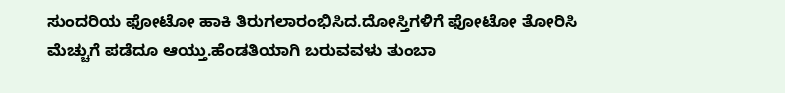ಸುಂದರಿಯ ಫೋಟೋ ಹಾಕಿ ತಿರುಗಲಾರಂಭಿಸಿದ.ದೋಸ್ತಿಗಳಿಗೆ ಫೋಟೋ ತೋರಿಸಿ ಮೆಚ್ಚುಗೆ ಪಡೆದೂ ಆಯ್ತು.ಹೆಂಡತಿಯಾಗಿ ಬರುವವಳು ತುಂಬಾ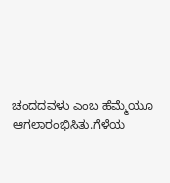ಚಂದದವಳು ಎಂಬ ಹೆಮ್ಮೆಯೂ ಆಗಲಾರಂಭಿಸಿತು.ಗೆಳೆಯ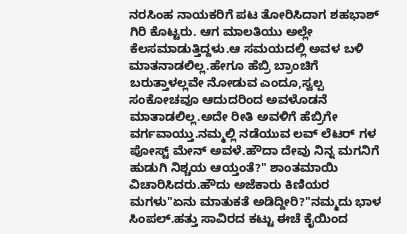ನರಸಿಂಹ ನಾಯಕರಿಗೆ ಪಟ ತೋರಿಸಿದಾಗ ಶಹಭಾಶ್ ಗಿರಿ ಕೊಟ್ಟರು. ಆಗ ಮಾಲತಿಯು ಅಲ್ಲೇ ಕೆಲಸಮಾಡುತ್ತಿದ್ದಳು.ಆ ಸಮಯದಲ್ಲಿ ಅವಳ ಬಳಿ ಮಾತನಾಡಲಿಲ್ಲ.ಹೇಗೂ ಹೆಬ್ರಿ ಬ್ರಾಂಚಿಗೆ ಬರುತ್ತಾಳಲ್ಲವೇ ನೋಡುವ ಎಂದೂ,ಸ್ವಲ್ಪ ಸಂಕೋಚವೂ ಆದುದರಿಂದ ಅವಳೊಡನೆ ಮಾತಾಡಲಿಲ್ಲ.ಅದೇ ರೀತಿ ಅವಳಿಗೆ ಹೆಬ್ರಿಗೇ ವರ್ಗವಾಯ್ತು.ನಮ್ಮಲ್ಲಿ ನಡೆಯುವ ಲವ್ ಲೆಟರ್ ಗಳ ಪೋಸ್ಟ್ ಮೇನ್ ಅವಳೆ.ಹೌದಾ ದೇವು ನಿನ್ನ ಮಗನಿಗೆ ಹುಡುಗಿ ನಿಶ್ಚಯ ಆಯ್ತಂತೆ?" ಶಾಂತಮಾಯಿ ವಿಚಾರಿಸಿದರು.ಹೌದು ಅಜೆಕಾರು ಕಿಣಿಯರ ಮಗಳು"ಏನು ಮಾತುಕತೆ ಅಡಿದ್ದೀರಿ?"ನಮ್ಮದು ಭಾಳ ಸಿಂಪಲ್.ಹತ್ತು ಸಾವಿರದ ಕಟ್ಟು ಈಚೆ ಕೈಯಿಂದ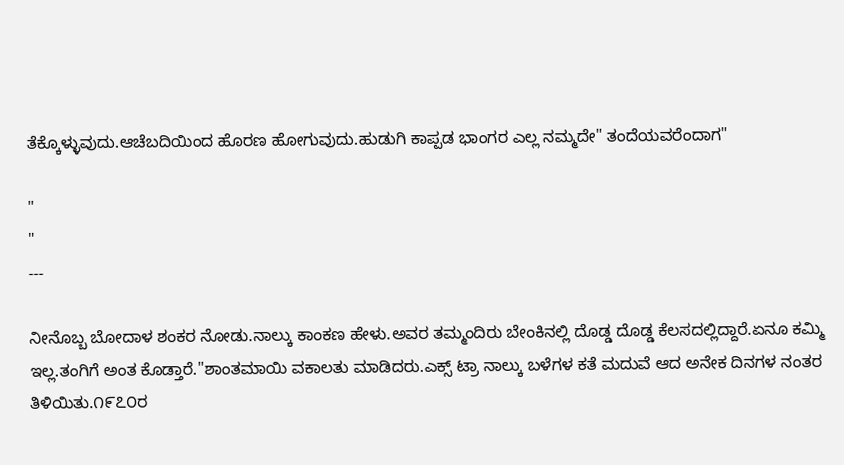ತೆಕ್ಕೊಳ್ಳುವುದು.ಆಚೆಬದಿಯಿಂದ ಹೊರಣ ಹೋಗುವುದು.ಹುಡುಗಿ ಕಾಪ್ಪಡ ಭಾಂಗರ ಎಲ್ಲ ನಮ್ಮದೇ" ತಂದೆಯವರೆಂದಾಗ"

"
"
---

ನೀನೊಬ್ಬ ಬೋದಾಳ ಶಂಕರ ನೋಡು.ನಾಲ್ಕು ಕಾಂಕಣ ಹೇಳು.ಅವರ ತಮ್ಮಂದಿರು ಬೇಂಕಿನಲ್ಲಿ ದೊಡ್ಡ ದೊಡ್ಡ ಕೆಲಸದಲ್ಲಿದ್ದಾರೆ.ಏನೂ ಕಮ್ಮಿ ಇಲ್ಲ.ತಂಗಿಗೆ ಅಂತ ಕೊಡ್ತಾರೆ."ಶಾಂತಮಾಯಿ ವಕಾಲತು ಮಾಡಿದರು.ಎಕ್ಸ್ ಟ್ರಾ ನಾಲ್ಕು ಬಳೆಗಳ ಕತೆ ಮದುವೆ ಆದ ಅನೇಕ ದಿನಗಳ ನಂತರ ತಿಳಿಯಿತು.೧೯೭೦ರ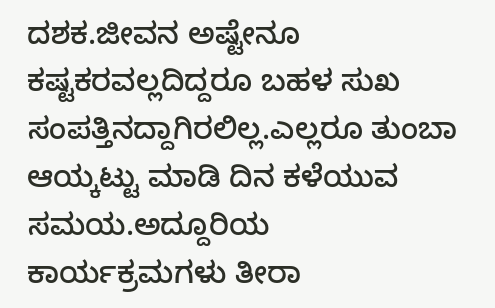ದಶಕ.ಜೀವನ ಅಷ್ಟೇನೂ ಕಷ್ಟಕರವಲ್ಲದಿದ್ದರೂ ಬಹಳ ಸುಖ ಸಂಪತ್ತಿನದ್ದಾಗಿರಲಿಲ್ಲ.ಎಲ್ಲರೂ ತುಂಬಾ ಆಯ್ಕಟ್ಟು ಮಾಡಿ ದಿನ ಕಳೆಯುವ ಸಮಯ.ಅದ್ದೂರಿಯ ಕಾರ್ಯಕ್ರಮಗಳು ತೀರಾ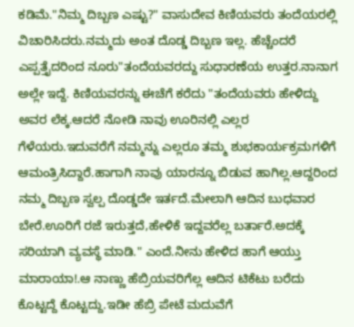ಕಡಿಮೆ."ನಿಮ್ಮ ದಿಬ್ಬಣ ಎಷ್ಟು?" ವಾಸುದೇವ ಕಿಣಿಯವರು ತಂದೆಯರಲ್ಲಿ ವಿಚಾರಿಸಿದರು.ನಮ್ಮದು ಅಂತ ದೊಡ್ಡ ದಿಬ್ಬಣ ಇಲ್ಲ. ಹೆಚ್ಚೆಂದರೆ ಎಪ್ಪತ್ತೈದರಿಂದ ನೂರು"ತಂದೆಯವರದ್ದು ಸುಧಾರಣೆಯ ಉತ್ತರ.ನಾನಾಗ ಅಲ್ಲೇ ಇದ್ದೆ. ಕಿಣಿಯವರನ್ನು ಈಚೆಗೆ ಕರೆದು "ತಂದೆಯವರು ಹೇಳಿದ್ದು ಅವರ ಲೆಕ್ಕ.ಆದರೆ ನೋಡಿ ನಾವು ಊರಿನಲ್ಲಿ ಎಲ್ಲರ ಗೆಳೆಯರು.ಇದುವರೆಗೆ ನಮ್ಮನ್ನು ಎಲ್ಲರೂ ತಮ್ಮ ಶುಭಕಾರ್ಯಕ್ರಮಗಳಿಗೆ ಆಮಂತ್ರಿಸಿದ್ದಾರೆ.ಹಾಗಾಗಿ ನಾವು ಯಾರನ್ನೂ ಬಿಡುವ ಹಾಗಿಲ್ಲ.ಆದ್ದರಿಂದ ನಮ್ಮ ದಿಬ್ಬಣ ಸ್ವಲ್ಪ ದೊಡ್ಡದೇ ಇರ್ತದೆ.ಮೇಲಾಗಿ ಆದಿನ ಬುಧವಾರ ಬೇರೆ.ಊರಿಗೆ ರಜೆ ಇರುತ್ತದೆ,ಹೇಳಿಕೆ ಇದ್ದವರೆಲ್ಲ ಬರ್ತಾರೆ.ಅದಕ್ಕೆ ಸರಿಯಾಗಿ ವ್ಯವಸ್ಥೆ ಮಾಡಿ." ಎಂದೆ.ನೀನು ಹೇಳಿದ ಹಾಗೆ ಆಯ್ತು ಮಾರಾಯಾ!.ಆ ನಾಣ್ಣು ಹೆಬ್ರಿಯವರಿಗೆಲ್ಲ ಆದಿನ ಟಿಕೆಟು ಬರೆದು ಕೊಟ್ಟದ್ದೆ ಕೊಟ್ಟದ್ದು.ಇಡೀ ಹೆಬ್ರಿ ಪೇಟೆ ಮದುವೆಗೆ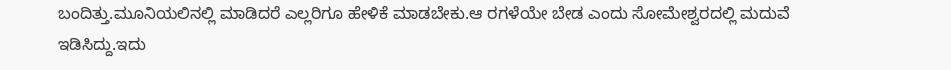ಬಂದಿತ್ತು.ಮೂನಿಯಲಿನಲ್ಲಿ ಮಾಡಿದರೆ ಎಲ್ಲರಿಗೂ ಹೇಳಿಕೆ ಮಾಡಬೇಕು.ಆ ರಗಳೆಯೇ ಬೇಡ ಎಂದು ಸೋಮೇಶ್ವರದಲ್ಲಿ ಮದುವೆ ಇಡಿಸಿದ್ದು.ಇದು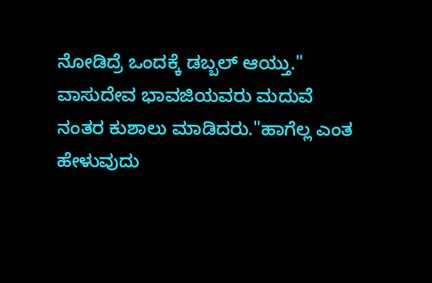ನೋಡಿದ್ರೆ ಒಂದಕ್ಕೆ ಡಬ್ಬಲ್ ಆಯ್ತು." ವಾಸುದೇವ ಭಾವಜಿಯವರು ಮದುವೆ ನಂತರ ಕುಶಾಲು ಮಾಡಿದರು."ಹಾಗೆಲ್ಲ ಎಂತ ಹೇಳುವುದು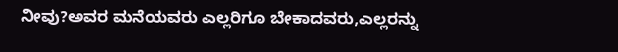ನೀವು?ಅವರ ಮನೆಯವರು ಎಲ್ಲರಿಗೂ ಬೇಕಾದವರು,ಎಲ್ಲರನ್ನು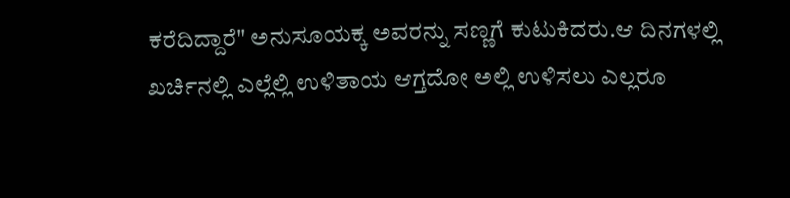ಕರೆದಿದ್ದಾರೆ" ಅನುಸೂಯಕ್ಕ ಅವರನ್ನು ಸಣ್ಣಗೆ ಕುಟುಕಿದರು.ಆ ದಿನಗಳಲ್ಲಿ ಖರ್ಚಿನಲ್ಲಿ ಎಲ್ಲೆಲ್ಲಿ ಉಳಿತಾಯ ಆಗ್ತದೋ ಅಲ್ಲಿ ಉಳಿಸಲು ಎಲ್ಲರೂ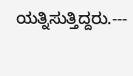ಯತ್ನಿಸುತ್ತಿದ್ದರು.---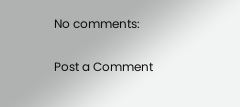No comments:

Post a Comment